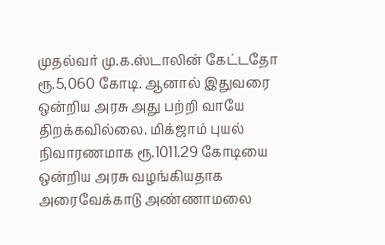முதல்வர் மு.க.ஸ்டாலின் கேட்டதோ ரூ.5,060 கோடி. ஆனால் இதுவரை ஒன்றிய அரசு அது பற்றி வாயே திறக்கவில்லை. மிக்ஜாம் புயல் நிவாரணமாக ரூ.1011.29 கோடியை ஒன்றிய அரசு வழங்கியதாக அரைவேக்காடு அண்ணாமலை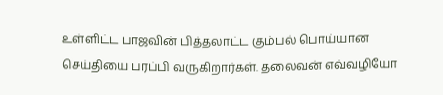உள்ளிட்ட பாஜவின் பித்தலாட்ட கும்பல் பொய்யான செய்தியை பரப்பி வருகிறார்கள். தலைவன் எவ்வழியோ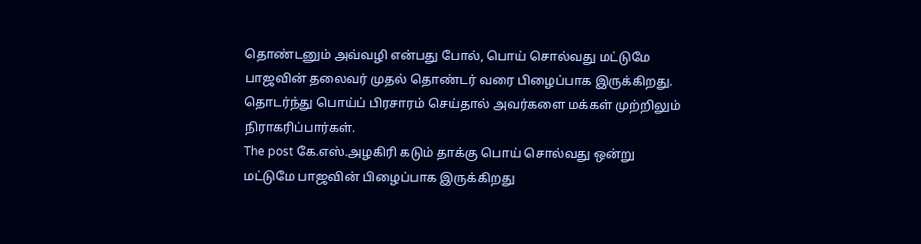தொண்டனும் அவ்வழி என்பது போல், பொய் சொல்வது மட்டுமே பாஜவின் தலைவர் முதல் தொண்டர் வரை பிழைப்பாக இருக்கிறது. தொடர்ந்து பொய்ப் பிரசாரம் செய்தால் அவர்களை மக்கள் முற்றிலும் நிராகரிப்பார்கள்.
The post கே.எஸ்.அழகிரி கடும் தாக்கு பொய் சொல்வது ஒன்று மட்டுமே பாஜவின் பிழைப்பாக இருக்கிறது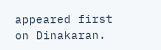appeared first on Dinakaran.